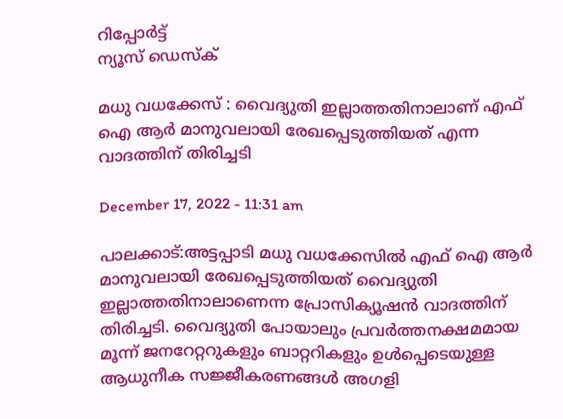റിപ്പോര്‍ട്ട്
ന്യൂസ് ഡെസ്ക്

മധു വധക്കേസ് : വൈദ്യുതി ഇല്ലാത്തതിനാലാണ് എഫ് ഐ ആർ മാനുവലായി രേഖപ്പെടുത്തിയത് എന്ന വാദത്തിന് തിരിച്ചടി

December 17, 2022 - 11:31 am

പാലക്കാട്:അട്ടപ്പാടി മധു വധക്കേസിൽ എഫ് ഐ ആർ മാനുവലായി രേഖപ്പെടുത്തിയത് വൈദ്യുതി ഇല്ലാത്തതിനാലാണെന്ന പ്രോസിക്യൂഷൻ വാദത്തിന് തിരിച്ചടി. വൈദ്യുതി പോയാലും പ്രവർത്തനക്ഷമമായ മൂന്ന് ജനറേറ്ററുകളും ബാറ്ററികളും ഉൾപ്പെടെയുള്ള ആധുനീക സജ്ജീകരണങ്ങൾ അഗളി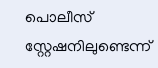പൊലീസ് സ്റ്റേഷനിലുണ്ടെന്ന്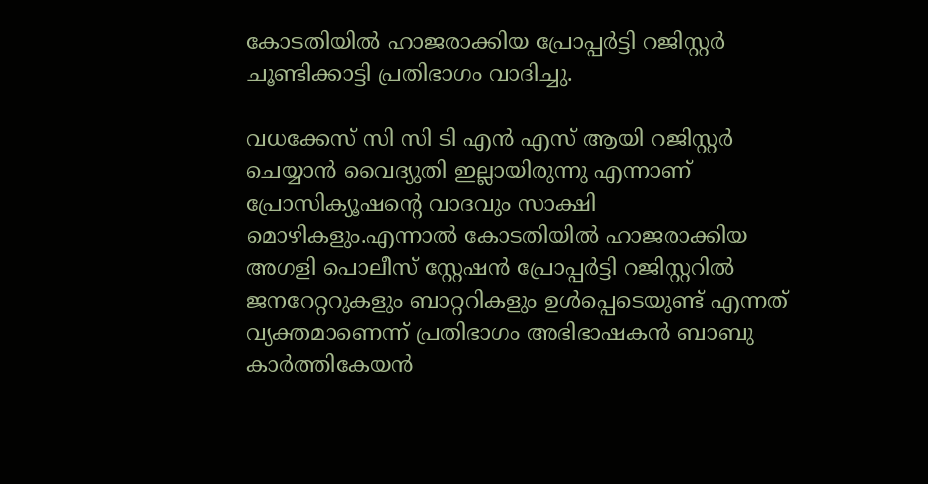കോടതിയിൽ ഹാജരാക്കിയ പ്രോപ്പർട്ടി റജിസ്റ്റർ ചൂണ്ടിക്കാട്ടി പ്രതിഭാഗം വാദിച്ചു.

വധക്കേസ് സി സി ടി എൻ എസ് ആയി റജിസ്റ്റർ ചെയ്യാൻ വൈദ്യുതി ഇല്ലായിരുന്നു എന്നാണ് പ്രോസിക്യൂഷന്റെ വാദവും സാക്ഷി മൊഴികളും.എന്നാൽ കോടതിയിൽ ഹാജരാക്കിയ അഗളി പൊലീസ് സ്റ്റേഷൻ പ്രോപ്പർട്ടി റജിസ്റ്ററിൽ ജനറേറ്ററുകളും ബാറ്ററികളും ഉൾപ്പെടെയുണ്ട് എന്നത് വ്യക്തമാണെന്ന് പ്രതിഭാഗം അഭിഭാഷകൻ ബാബു കാർത്തികേയൻ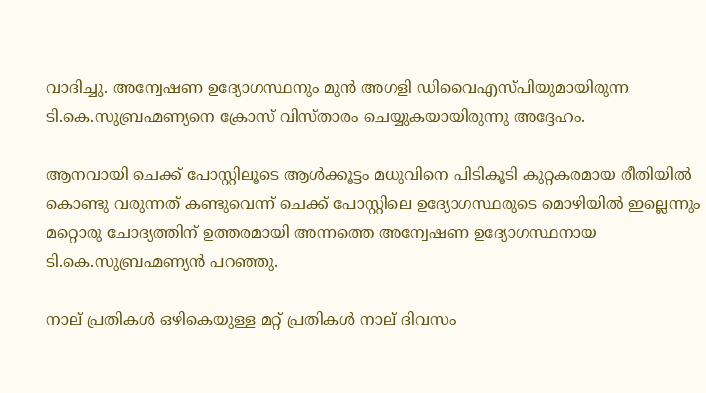വാദിച്ചു. അന്വേഷണ ഉദ്യോഗസ്ഥനും മുൻ അഗളി ഡിവൈഎസ്പിയുമായിരുന്ന ടി.കെ.സുബ്രഹ്മണ്യനെ ക്രോസ് വിസ്താരം ചെയ്യുകയായിരുന്നു അദ്ദേഹം.

ആനവായി ചെക്ക് പോസ്റ്റിലൂടെ ആൾക്കൂട്ടം മധുവിനെ പിടികൂടി കുറ്റകരമായ രീതിയിൽ കൊണ്ടു വരുന്നത് കണ്ടുവെന്ന് ചെക്ക് പോസ്റ്റിലെ ഉദ്യോഗസ്ഥരുടെ മൊഴിയിൽ ഇല്ലെന്നും മറ്റൊരു ചോദ്യത്തിന് ഉത്തരമായി അന്നത്തെ അന്വേഷണ ഉദ്യോഗസ്ഥനായ ടി.കെ.സുബ്രഹ്മണ്യൻ പറഞ്ഞു.

നാല് പ്രതികൾ ഒഴികെയുള്ള മറ്റ് പ്രതികൾ നാല് ദിവസം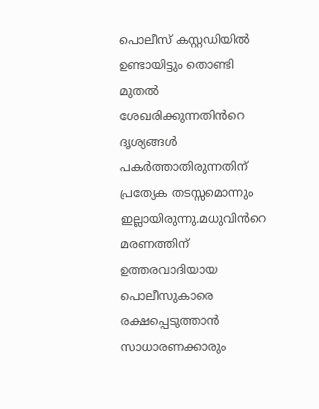പൊലീസ് കസ്റ്റഡിയിൽ ഉണ്ടായിട്ടും തൊണ്ടി മുതൽ ശേഖരിക്കുന്നതിൻറെ ദൃശ്യങ്ങൾ പകർത്താതിരുന്നതിന് പ്രത്യേക തടസ്സമൊന്നും ഇല്ലായിരുന്നു.മധുവിൻറെ മരണത്തിന് ഉത്തരവാദിയായ പൊലീസുകാരെ രക്ഷപ്പെടുത്താൻ സാധാരണക്കാരും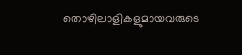തൊഴിലാളികളുമായവരുടെ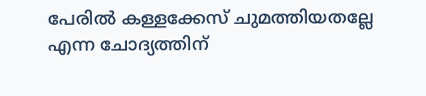പേരിൽ കള്ളക്കേസ് ചുമത്തിയതല്ലേ എന്ന ചോദ്യത്തിന്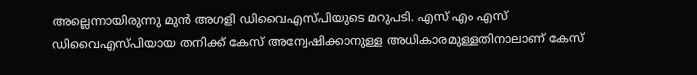അല്ലെന്നായിരുന്നു മുൻ അഗളി ഡിവൈഎസ്പിയുടെ മറുപടി. എസ് എം എസ് ഡിവൈഎസ്പിയായ തനിക്ക് കേസ് അന്വേഷിക്കാനുള്ള അധികാരമുള്ളതിനാലാണ് കേസ്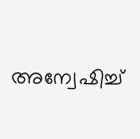അന്വേഷിച്ച്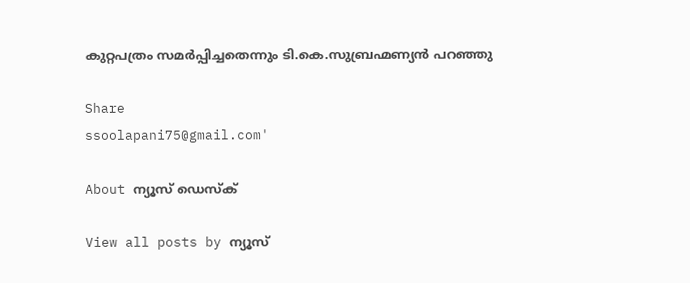കുറ്റപത്രം സമർപ്പിച്ചതെന്നും ടി.കെ.സുബ്രഹ്മണ്യൻ പറഞ്ഞു

Share
ssoolapani75@gmail.com'

About ന്യൂസ് ഡെസ്ക്

View all posts by ന്യൂസ്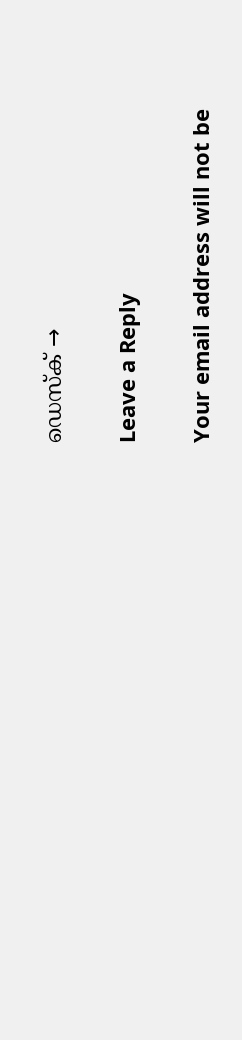ഡെസ്ക് →

Leave a Reply

Your email address will not be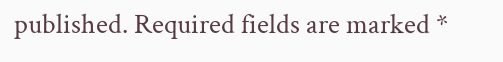published. Required fields are marked *